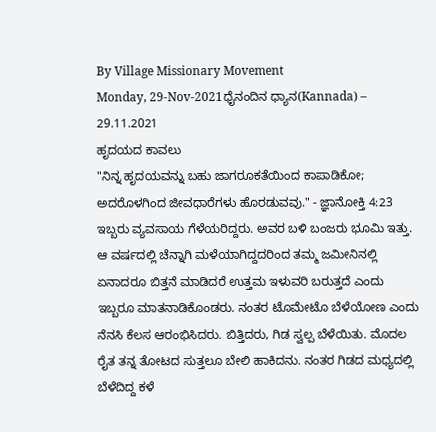By Village Missionary Movement
Monday, 29-Nov-2021ಧೈನಂದಿನ ಧ್ಯಾನ(Kannada) – 29.11.2021
ಹೃದಯದ ಕಾವಲು
"ನಿನ್ನ ಹೃದಯವನ್ನು ಬಹು ಜಾಗರೂಕತೆಯಿಂದ ಕಾಪಾಡಿಕೋ; ಅದರೊಳಗಿಂದ ಜೀವಧಾರೆಗಳು ಹೊರಡುವವು." - ಜ್ಞಾನೋಕ್ತಿ 4:23
ಇಬ್ಬರು ವ್ಯವಸಾಯ ಗೆಳೆಯರಿದ್ದರು. ಅವರ ಬಳಿ ಬಂಜರು ಭೂಮಿ ಇತ್ತು. ಆ ವರ್ಷದಲ್ಲಿ ಚೆನ್ನಾಗಿ ಮಳೆಯಾಗಿದ್ದದರಿಂದ ತಮ್ಮ ಜಮೀನಿನಲ್ಲಿ ಏನಾದರೂ ಬಿತ್ತನೆ ಮಾಡಿದರೆ ಉತ್ತಮ ಇಳುವರಿ ಬರುತ್ತದೆ ಎಂದು ಇಬ್ಬರೂ ಮಾತನಾಡಿಕೊಂಡರು. ನಂತರ ಟೊಮೇಟೊ ಬೆಳೆಯೋಣ ಎಂದು ನೆನಸಿ ಕೆಲಸ ಆರಂಭಿಸಿದರು. ಬಿತ್ತಿದರು, ಗಿಡ ಸ್ವಲ್ಪ ಬೆಳೆಯಿತು. ಮೊದಲ ರೈತ ತನ್ನ ತೋಟದ ಸುತ್ತಲೂ ಬೇಲಿ ಹಾಕಿದನು. ನಂತರ ಗಿಡದ ಮಧ್ಯದಲ್ಲಿ ಬೆಳೆದಿದ್ದ ಕಳೆ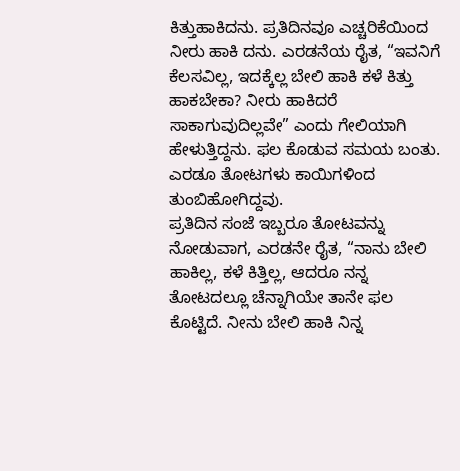ಕಿತ್ತುಹಾಕಿದನು. ಪ್ರತಿದಿನವೂ ಎಚ್ಚರಿಕೆಯಿಂದ ನೀರು ಹಾಕಿ ದನು. ಎರಡನೆಯ ರೈತ, “ಇವನಿಗೆ ಕೆಲಸವಿಲ್ಲ, ಇದಕ್ಕೆಲ್ಲ ಬೇಲಿ ಹಾಕಿ ಕಳೆ ಕಿತ್ತು ಹಾಕಬೇಕಾ? ನೀರು ಹಾಕಿದರೆ ಸಾಕಾಗುವುದಿಲ್ಲವೇ” ಎಂದು ಗೇಲಿಯಾಗಿ ಹೇಳುತ್ತಿದ್ದನು. ಫಲ ಕೊಡುವ ಸಮಯ ಬಂತು. ಎರಡೂ ತೋಟಗಳು ಕಾಯಿಗಳಿಂದ ತುಂಬಿಹೋಗಿದ್ದವು.
ಪ್ರತಿದಿನ ಸಂಜೆ ಇಬ್ಬರೂ ತೋಟವನ್ನು ನೋಡುವಾಗ, ಎರಡನೇ ರೈತ, “ನಾನು ಬೇಲಿ ಹಾಕಿಲ್ಲ, ಕಳೆ ಕಿತ್ತಿಲ್ಲ, ಆದರೂ ನನ್ನ ತೋಟದಲ್ಲೂ ಚೆನ್ನಾಗಿಯೇ ತಾನೇ ಫಲ ಕೊಟ್ಟಿದೆ. ನೀನು ಬೇಲಿ ಹಾಕಿ ನಿನ್ನ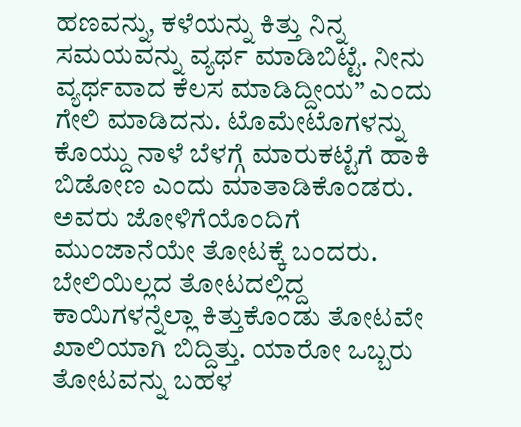ಹಣವನ್ನು, ಕಳೆಯನ್ನು ಕಿತ್ತು ನಿನ್ನ ಸಮಯವನ್ನು ವ್ಯರ್ಥ ಮಾಡಿಬಿಟ್ಟೆ. ನೀನು ವ್ಯರ್ಥವಾದ ಕೆಲಸ ಮಾಡಿದ್ದೀಯ” ಎಂದು ಗೇಲಿ ಮಾಡಿದನು. ಟೊಮೇಟೊಗಳನ್ನು ಕೊಯ್ದು ನಾಳೆ ಬೆಳಗ್ಗೆ ಮಾರುಕಟ್ಟೆಗೆ ಹಾಕಿ ಬಿಡೋಣ ಎಂದು ಮಾತಾಡಿಕೊಂಡರು. ಅವರು ಜೋಳಿಗೆಯೊಂದಿಗೆ ಮುಂಜಾನೆಯೇ ತೋಟಕ್ಕೆ ಬಂದರು. ಬೇಲಿಯಿಲ್ಲದ ತೋಟದಲ್ಲಿದ್ದ ಕಾಯಿಗಳನ್ನೆಲ್ಲಾ ಕಿತ್ತುಕೊಂಡು ತೋಟವೇ ಖಾಲಿಯಾಗಿ ಬಿದ್ದಿತ್ತು. ಯಾರೋ ಒಬ್ಬರು ತೋಟವನ್ನು ಬಹಳ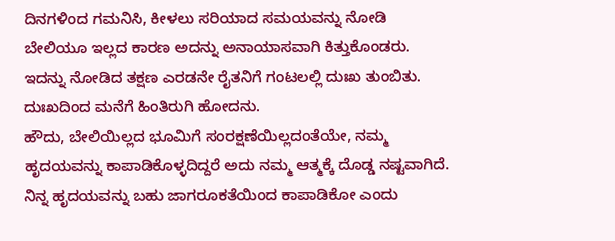ದಿನಗಳಿಂದ ಗಮನಿಸಿ, ಕೀಳಲು ಸರಿಯಾದ ಸಮಯವನ್ನು ನೋಡಿ ಬೇಲಿಯೂ ಇಲ್ಲದ ಕಾರಣ ಅದನ್ನು ಅನಾಯಾಸವಾಗಿ ಕಿತ್ತುಕೊಂಡರು. ಇದನ್ನು ನೋಡಿದ ತಕ್ಷಣ ಎರಡನೇ ರೈತನಿಗೆ ಗಂಟಲಲ್ಲಿ ದುಃಖ ತುಂಬಿತು. ದುಃಖದಿಂದ ಮನೆಗೆ ಹಿಂತಿರುಗಿ ಹೋದನು.
ಹೌದು, ಬೇಲಿಯಿಲ್ಲದ ಭೂಮಿಗೆ ಸಂರಕ್ಷಣೆಯಿಲ್ಲದಂತೆಯೇ, ನಮ್ಮ ಹೃದಯವನ್ನು ಕಾಪಾಡಿಕೊಳ್ಳದಿದ್ದರೆ ಅದು ನಮ್ಮ ಆತ್ಮಕ್ಕೆ ದೊಡ್ಡ ನಷ್ಟವಾಗಿದೆ. ನಿನ್ನ ಹೃದಯವನ್ನು ಬಹು ಜಾಗರೂಕತೆಯಿಂದ ಕಾಪಾಡಿಕೋ ಎಂದು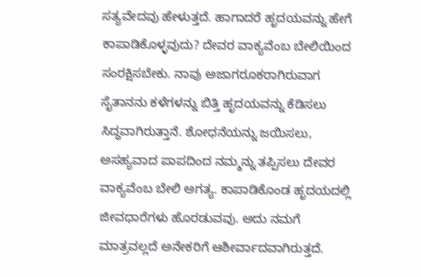ಸತ್ಯವೇದವು ಹೇಳುತ್ತದೆ. ಹಾಗಾದರೆ ಹೃದಯವನ್ನು ಹೇಗೆ ಕಾಪಾಡಿಕೊಳ್ಳವುದು? ದೇವರ ವಾಕ್ಯವೆಂಬ ಬೇಲಿಯಿಂದ ಸಂರಕ್ಷಿಸಬೇಕು. ನಾವು ಅಜಾಗರೂಕರಾಗಿರುವಾಗ ಸೈತಾನನು ಕಳೆಗಳನ್ನು ಬಿತ್ತಿ ಹೃದಯವನ್ನು ಕೆಡಿಸಲು ಸಿದ್ಧವಾಗಿರುತ್ತಾನೆ. ಶೋಧನೆಯನ್ನು ಜಯಿಸಲು, ಅಸಹ್ಯವಾದ ಪಾಪದಿಂದ ನಮ್ಮನ್ನು ತಪ್ಪಿಸಲು ದೇವರ ವಾಕ್ಯವೆಂಬ ಬೇಲಿ ಅಗತ್ಯ. ಕಾಪಾಡಿಕೊಂಡ ಹೃದಯದಲ್ಲಿ ಜೀವಧಾರೆಗಳು ಹೊರಡುವವು. ಅದು ನಮಗೆ ಮಾತ್ರವಲ್ಲದೆ ಅನೇಕರಿಗೆ ಆಶೀರ್ವಾದವಾಗಿರುತ್ತದೆ.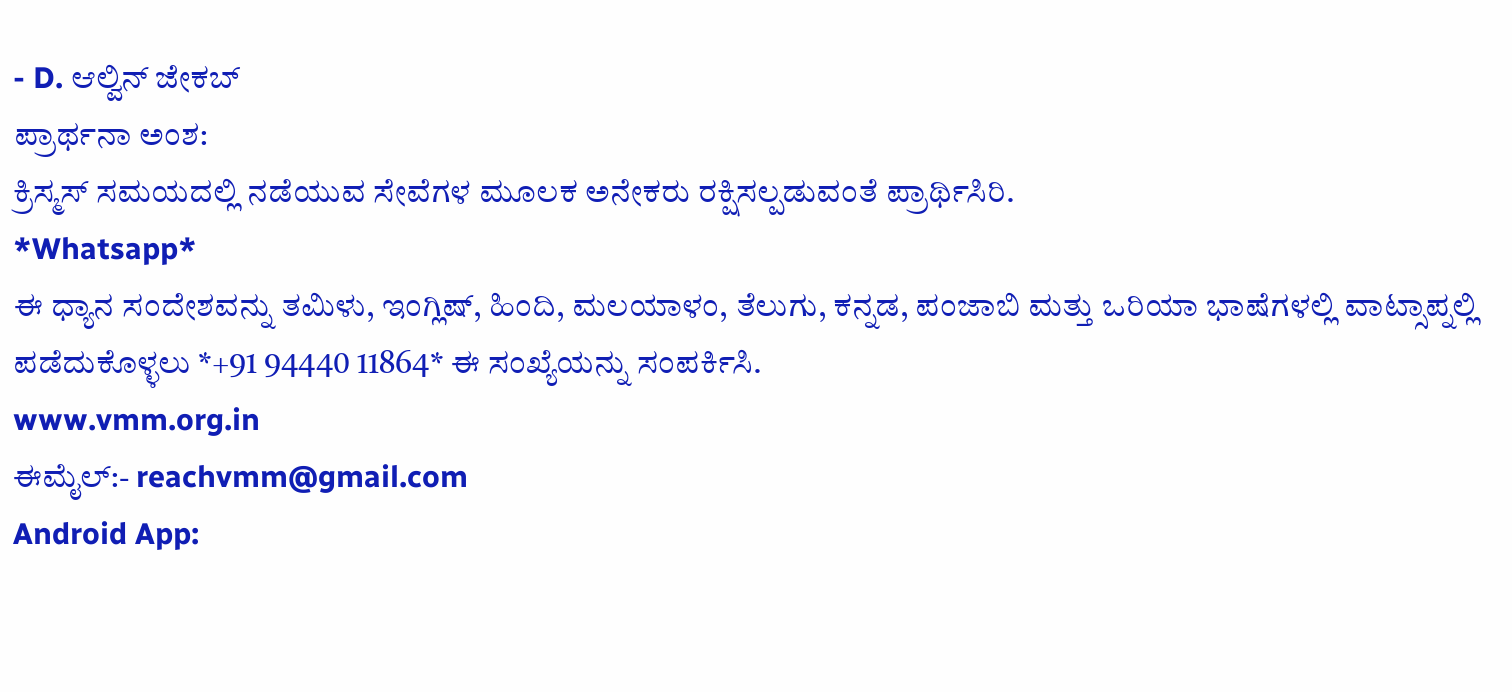- D. ಆಲ್ವಿನ್ ಜೇಕಬ್
ಪ್ರಾರ್ಥನಾ ಅಂಶ:
ಕ್ರಿಸ್ಮಸ್ ಸಮಯದಲ್ಲಿ ನಡೆಯುವ ಸೇವೆಗಳ ಮೂಲಕ ಅನೇಕರು ರಕ್ಷಿಸಲ್ಪಡುವಂತೆ ಪ್ರಾರ್ಥಿಸಿರಿ.
*Whatsapp*
ಈ ಧ್ಯಾನ ಸಂದೇಶವನ್ನು ತಮಿಳು, ಇಂಗ್ಲಿಷ್, ಹಿಂದಿ, ಮಲಯಾಳಂ, ತೆಲುಗು, ಕನ್ನಡ, ಪಂಜಾಬಿ ಮತ್ತು ಒರಿಯಾ ಭಾಷೆಗಳಲ್ಲಿ ವಾಟ್ಸಾಪ್ನಲ್ಲಿ ಪಡೆದುಕೊಳ್ಳಲು *+91 94440 11864* ಈ ಸಂಖ್ಯೆಯನ್ನು ಸಂಪರ್ಕಿಸಿ.
www.vmm.org.in
ಈಮೈಲ್:- reachvmm@gmail.com
Android App: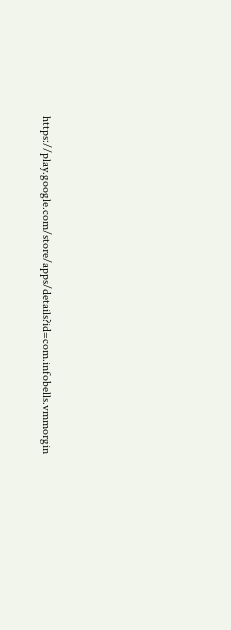https://play.google.com/store/apps/details?id=com.infobells.vmmorgin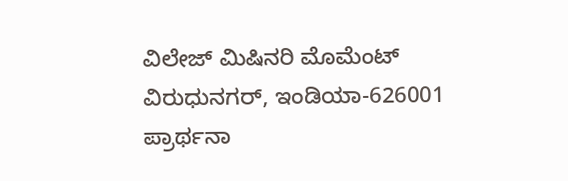ವಿಲೇಜ್ ಮಿಷಿನರಿ ಮೊಮೆಂಟ್ ವಿರುಧುನಗರ್, ಇಂಡಿಯಾ-626001
ಪ್ರಾರ್ಥನಾ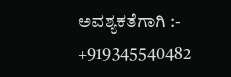ಅವಶ್ಯಕತೆಗಾಗಿ :- +919345540482